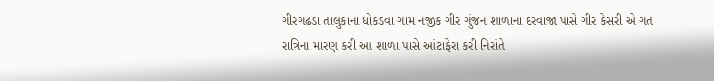ગીરગઢડા તાલુકાના ધોકડવા ગામ નજીક ગીર ગુંજન શાળાના દરવાજા પાસે ગીર કેસરી એ ગત રાત્રિના મારણ કરી આ શાળા પાસે આંટાફેરા કરી નિરાંતે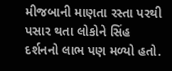મીજબાની માણતા રસ્તા પરથી પસાર થતા લોકોને સિંહ દર્શનનો લાભ પણ મળ્યો હતો.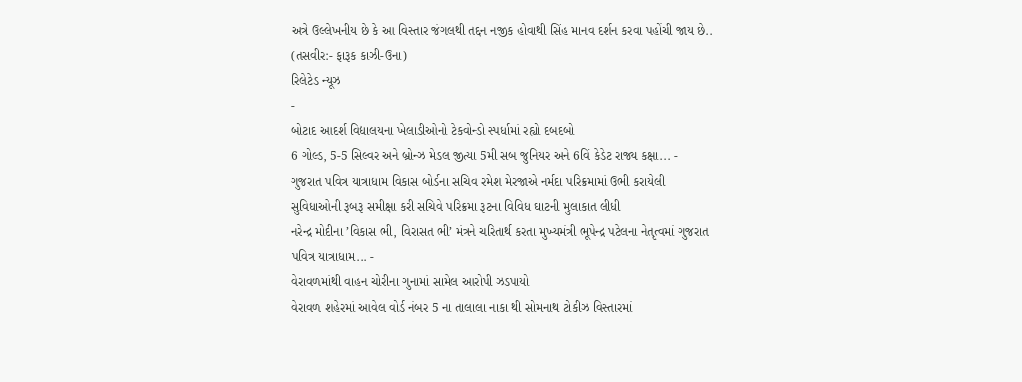અત્રે ઉલ્લેખનીય છે કે આ વિસ્તાર જંગલથી તદ્દન નજીક હોવાથી સિંહ માનવ દર્શન કરવા પહોંચી જાય છે.. (તસવીર:- ફારૂક કાઝી-ઉના)
રિલેટેડ ન્યૂઝ
-
બોટાદ આદર્શ વિદ્યાલયના ખેલાડીઓનો ટેકવોન્ડો સ્પર્ધામાં રહ્યો દબદબો
6 ગોલ્ડ, 5-5 સિલ્વર અને બ્રોન્ઝ મેડલ જીત્યા 5મી સબ જુનિયર અને 6વિં કેડેટ રાજ્ય કક્ષા... -
ગુજરાત પવિત્ર યાત્રાધામ વિકાસ બોર્ડના સચિવ રમેશ મેરજાએ નર્મદા પરિક્રમામાં ઉભી કરાયેલી સુવિધાઓની રૂબરૂ સમીક્ષા કરી સચિવે પરિક્રમા રૂટના વિવિધ ઘાટની મુલાકાત લીધી
નરેન્દ્ર મોદીના ’વિકાસ ભી, વિરાસત ભી’ મંત્રને ચરિતાર્થ કરતા મુખ્યમંત્રી ભૂપેન્દ્ર પટેલના નેતૃત્વમાં ગુજરાત પવિત્ર યાત્રાધામ... -
વેરાવળમાંથી વાહન ચોરીના ગુનામાં સામેલ આરોપી ઝડપાયો
વેરાવળ શહેરમાં આવેલ વોર્ડ નંબર 5 ના તાલાલા નાકા થી સોમનાથ ટોકીઝ વિસ્તારમાં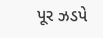પૂર ઝડપે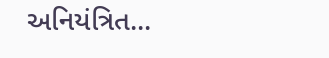અનિયંત્રિત...